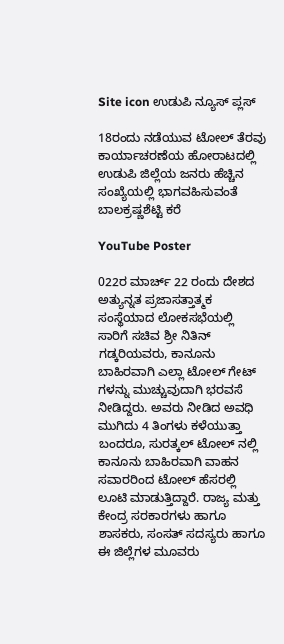Site icon ಉಡುಪಿ ನ್ಯೂಸ್ ಪ್ಲಸ್

18ರಂದು ನಡೆಯುವ ಟೋಲ್ ತೆರವು ಕಾರ್ಯಾಚರಣೆಯ ಹೋರಾಟದಲ್ಲಿ ಉಡುಪಿ ಜಿಲ್ಲೆಯ ಜನರು ಹೆಚ್ಚಿನ ಸಂಖ್ಯೆಯಲ್ಲಿ ಭಾಗವಹಿಸುವಂತೆ ಬಾಲಕ್ರಷ್ಣಶೆಟ್ಟಿ ಕರೆ

YouTube Poster

022ರ ಮಾರ್ಚ್ 22 ರಂದು ದೇಶದ ಅತ್ಯುನ್ನತ ಪ್ರಜಾಸತ್ತಾತ್ಮಕ ಸಂಸ್ಥೆಯಾದ ಲೋಕಸಭೆಯಲ್ಲಿ ಸಾರಿಗೆ ಸಚಿವ ಶ್ರೀ ನಿತಿನ್ ಗಡ್ಕರಿಯವರು, ಕಾನೂನು ಬಾಹಿರವಾಗಿ ಎಲ್ಲಾ ಟೋಲ್ ಗೇಟ್ ಗಳನ್ನು ಮುಚ್ಚುವುದಾಗಿ ಭರವಸೆ ನೀಡಿದ್ದರು. ಅವರು ನೀಡಿದ ಅವಧಿ ಮುಗಿದು 4 ತಿಂಗಳು ಕಳೆಯುತ್ತಾ ಬಂದರೂ, ಸುರತ್ಕಲ್ ಟೋಲ್ ನಲ್ಲಿ ಕಾನೂನು ಬಾಹಿರವಾಗಿ ವಾಹನ ಸವಾರರಿಂದ ಟೋಲ್ ಹೆಸರಲ್ಲಿ ಲೂಟಿ ಮಾಡುತ್ತಿದ್ದಾರೆ. ರಾಜ್ಯ ಮತ್ತು ಕೇಂದ್ರ ಸರಕಾರಗಳು ಹಾಗೂ ಶಾಸಕರು, ಸಂಸತ್ ಸದಸ್ಯರು ಹಾಗೂ ಈ ಜಿಲ್ಲೆಗಳ ಮೂವರು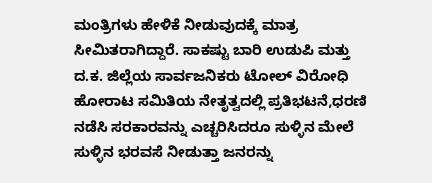ಮಂತ್ರಿಗಳು ಹೇಳಿಕೆ ನೀಡುವುದಕ್ಕೆ ಮಾತ್ರ ಸೀಮಿತರಾಗಿದ್ದಾರೆ. ಸಾಕಷ್ಟು ಬಾರಿ ಉಡುಪಿ ಮತ್ತು ದ.ಕ. ಜಿಲ್ಲೆಯ ಸಾರ್ವಜನಿಕರು ಟೋಲ್ ವಿರೋಧಿ ಹೋರಾಟ ಸಮಿತಿಯ ನೇತೃತ್ವದಲ್ಲಿ ಪ್ರತಿಭಟನೆ,ಧರಣಿ ನಡೆಸಿ ಸರಕಾರವನ್ನು ಎಚ್ಚರಿಸಿದರೂ ಸುಳ್ಳಿನ ಮೇಲೆ ಸುಳ್ಳಿನ ಭರವಸೆ ನೀಡುತ್ತಾ ಜನರನ್ನು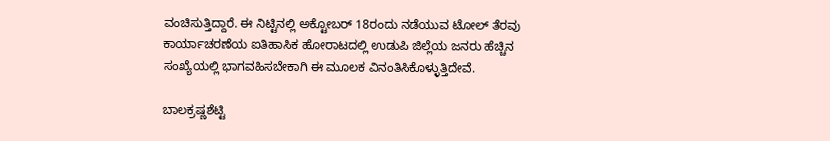ವಂಚಿಸುತ್ತಿದ್ದಾರೆ. ಈ ನಿಟ್ಟಿನಲ್ಲಿ ಅಕ್ಟೋಬರ್ 18ರಂದು ನಡೆಯುವ ಟೋಲ್ ತೆರವು ಕಾರ್ಯಾಚರಣೆಯ ಐತಿಹಾಸಿಕ ಹೋರಾಟದಲ್ಲಿ ಉಡುಪಿ ಜಿಲ್ಲೆಯ ಜನರು ಹೆಚ್ಚಿನ ಸಂಖ್ಯೆಯಲ್ಲಿ ಭಾಗವಹಿಸಬೇಕಾಗಿ ಈ ಮೂಲಕ ವಿನಂತಿಸಿಕೊಳ್ಳುತ್ತಿದೇವೆ.

ಬಾಲಕ್ರಷ್ಣಶೆಟ್ಟಿ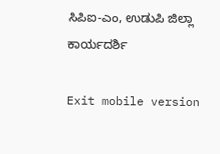ಸಿಪಿಐ-ಎಂ, ಉಡುಪಿ ಜಿಲ್ಲಾ ಕಾರ್ಯದರ್ಶಿ

Exit mobile version